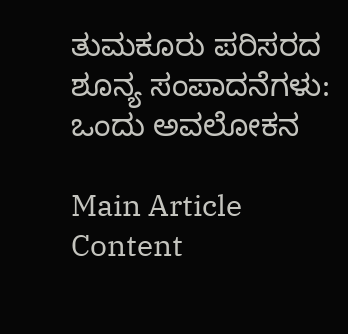ತುಮಕೂರು ಪರಿಸರದ ಶೂನ್ಯ ಸಂಪಾದನೆಗಳು: ಒಂದು ಅವಲೋಕನ

Main Article Content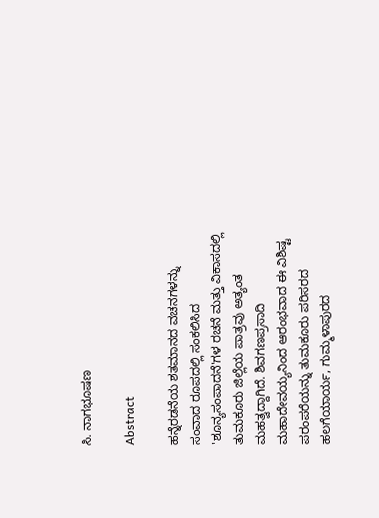ಸಿ. ನಾಗಭೂಷಣ

Abstract

ಹನ್ನೆರಡನೆಯ ಶತಮಾನದ ವಚನಗಳನ್ನು ಸಂವಾದ ರೂಪದಲ್ಲಿ ಸಂಕಲಿಸಿದ 'ಶೂನ್ಯಸಂಪಾದನೆ'ಗಳ ರಚನೆ ಮತ್ತು ವಿಕಾಸದಲ್ಲಿ ತುಮಕೂರು ಜಿಲ್ಲೆಯ ಪಾತ್ರವು ಅತ್ಯಂತ ಮಹತ್ವದ್ದಾಗಿದೆ. ಶಿವಗಣಪ್ರಸಾದಿ ಮಹಾದೇವಯ್ಯನಿಂದ ಆರಂಭವಾದ ಈ ವಿಶಿಷ್ಟ ಪರಂಪರೆಯನ್ನು ತುಮಕೂರು ಪರಿಸರದ ಹಲಗೆಯಾರ್ಯ, ಗುಮ್ಮಳಾಪುರದ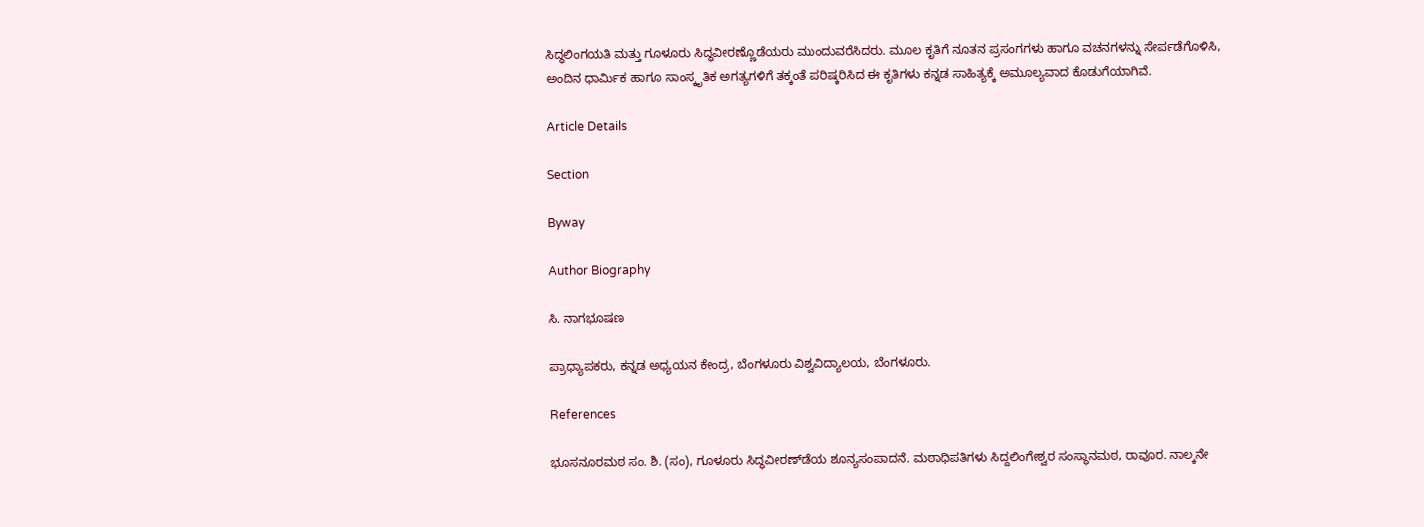ಸಿದ್ಧಲಿಂಗಯತಿ ಮತ್ತು ಗೂಳೂರು ಸಿದ್ಧವೀರಣ್ಣೊಡೆಯರು ಮುಂದುವರೆಸಿದರು. ಮೂಲ ಕೃತಿಗೆ ನೂತನ ಪ್ರಸಂಗಗಳು ಹಾಗೂ ವಚನಗಳನ್ನು ಸೇರ್ಪಡೆಗೊಳಿಸಿ, ಅಂದಿನ ಧಾರ್ಮಿಕ ಹಾಗೂ ಸಾಂಸ್ಕೃತಿಕ ಅಗತ್ಯಗಳಿಗೆ ತಕ್ಕಂತೆ ಪರಿಷ್ಕರಿಸಿದ ಈ ಕೃತಿಗಳು ಕನ್ನಡ ಸಾಹಿತ್ಯಕ್ಕೆ ಅಮೂಲ್ಯವಾದ ಕೊಡುಗೆಯಾಗಿವೆ.

Article Details

Section

Byway

Author Biography

ಸಿ. ನಾಗಭೂಷಣ

ಪ್ರಾಧ್ಯಾಪಕರು, ಕನ್ನಡ ಅಧ್ಯಯನ ಕೇಂದ್ರ, ಬೆಂಗಳೂರು ವಿಶ್ವವಿದ್ಯಾಲಯ, ಬೆಂಗಳೂರು.

References

ಭೂಸನೂರಮಠ ಸಂ. ಶಿ. (ಸಂ), ಗೂಳೂರು ಸಿದ್ಧವೀರಣ್‌ಡೆಯ ಶೂನ್ಯಸಂಪಾದನೆ. ಮಠಾಧಿಪತಿಗಳು ಸಿದ್ದಲಿಂಗೇಶ್ವರ ಸಂಸ್ಥಾನಮಠ, ರಾವೂರ. ನಾಲ್ಕನೇ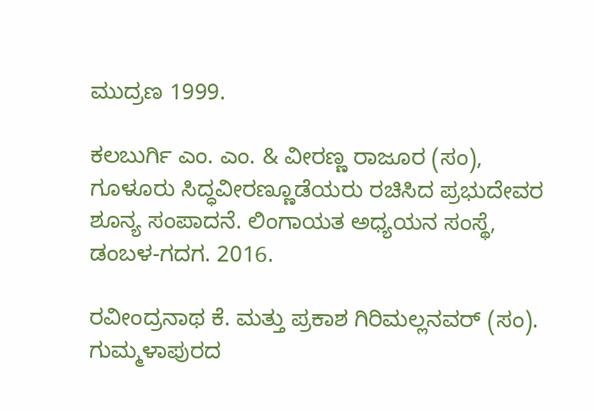ಮುದ್ರಣ 1999.

ಕಲಬುರ್ಗಿ ಎಂ. ಎಂ. & ವೀರಣ್ಣ ರಾಜೂರ (ಸಂ), ಗೂಳೂರು ಸಿದ್ಧವೀರಣ್ಣೂಡೆಯರು ರಚಿಸಿದ ಪ್ರಭುದೇವರ ಶೂನ್ಯ ಸಂಪಾದನೆ. ಲಿಂಗಾಯತ ಅಧ್ಯಯನ ಸಂಸ್ಥೆ, ಡಂಬಳ-ಗದಗ. 2016.

ರವೀಂದ್ರನಾಥ ಕೆ. ಮತ್ತು ಪ್ರಕಾಶ ಗಿರಿಮಲ್ಲನವರ್ (ಸಂ). ಗುಮ್ಮಳಾಪುರದ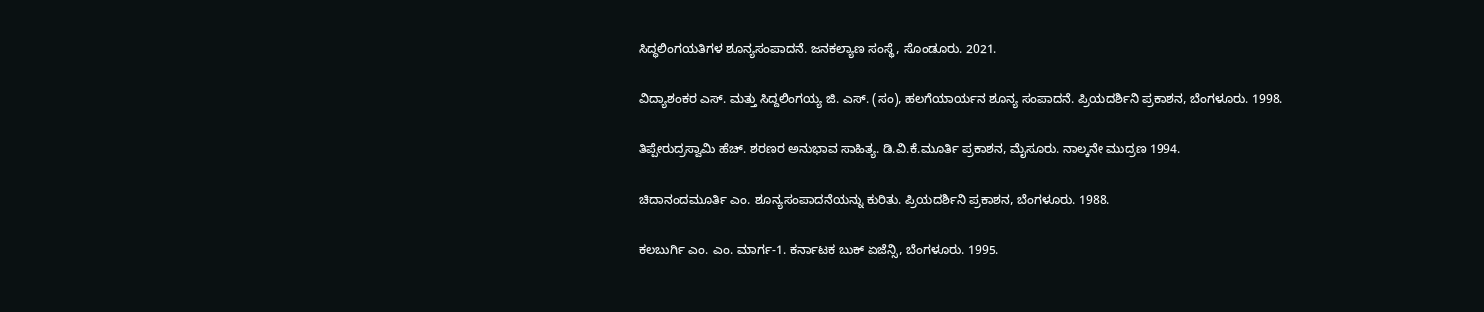ಸಿದ್ಧಲಿಂಗಯತಿಗಳ ಶೂನ್ಯಸಂಪಾದನೆ. ಜನಕಲ್ಯಾಣ ಸಂಸ್ಥೆ, ಸೊಂಡೂರು. 2021.

ವಿದ್ಯಾಶಂಕರ ಎಸ್. ಮತ್ತು ಸಿದ್ದಲಿಂಗಯ್ಯ ಜಿ. ಎಸ್. (ಸಂ), ಹಲಗೆಯಾರ್ಯನ ಶೂನ್ಯ ಸಂಪಾದನೆ. ಪ್ರಿಯದರ್ಶಿನಿ ಪ್ರಕಾಶನ, ಬೆಂಗಳೂರು. 1998.

ತಿಪ್ಪೇರುದ್ರಸ್ವಾಮಿ ಹೆಚ್. ಶರಣರ ಅನುಭಾವ ಸಾಹಿತ್ಯ. ಡಿ.ವಿ.ಕೆ.ಮೂರ್ತಿ ಪ್ರಕಾಶನ, ಮೈಸೂರು. ನಾಲ್ಕನೇ ಮುದ್ರಣ 1994.

ಚಿದಾನಂದಮೂರ್ತಿ ಎಂ. ಶೂನ್ಯಸಂಪಾದನೆಯನ್ನು ಕುರಿತು. ಪ್ರಿಯದರ್ಶಿನಿ ಪ್ರಕಾಶನ, ಬೆಂಗಳೂರು. 1988.

ಕಲಬುರ್ಗಿ ಎಂ. ಎಂ. ಮಾರ್ಗ-1. ಕರ್ನಾಟಕ ಬುಕ್ ಏಜೆನ್ಸಿ, ಬೆಂಗಳೂರು. 1995.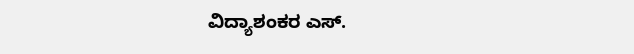ವಿದ್ಯಾಶಂಕರ ಎಸ್.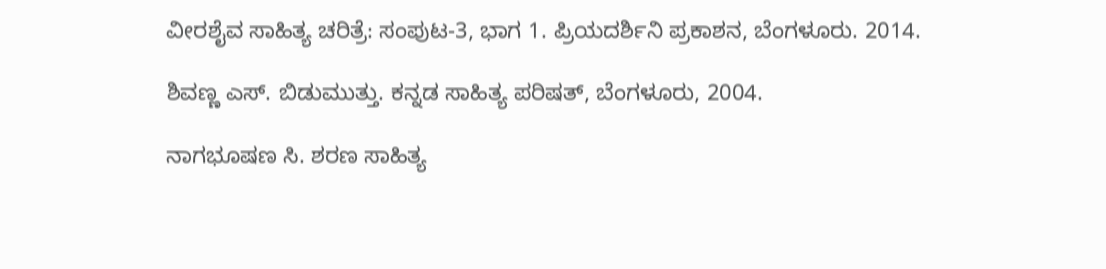ವೀರಶೈವ ಸಾಹಿತ್ಯ ಚರಿತ್ರೆ: ಸಂಪುಟ-3, ಭಾಗ 1. ಪ್ರಿಯದರ್ಶಿನಿ ಪ್ರಕಾಶನ, ಬೆಂಗಳೂರು. 2014.

ಶಿವಣ್ಣ ಎಸ್. ಬಿಡುಮುತ್ತು. ಕನ್ನಡ ಸಾಹಿತ್ಯ ಪರಿಷತ್, ಬೆಂಗಳೂರು, 2004.

ನಾಗಭೂಷಣ ಸಿ. ಶರಣ ಸಾಹಿತ್ಯ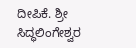ದೀಪಿಕೆ. ಶ್ರೀ ಸಿದ್ಧಲಿಂಗೇಶ್ವರ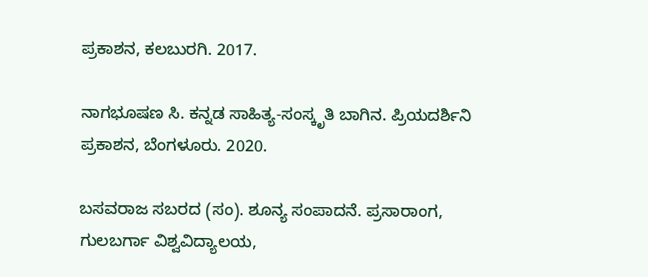ಪ್ರಕಾಶನ, ಕಲಬುರಗಿ. 2017.

ನಾಗಭೂಷಣ ಸಿ. ಕನ್ನಡ ಸಾಹಿತ್ಯ-ಸಂಸ್ಕೃತಿ ಬಾಗಿನ. ಪ್ರಿಯದರ್ಶಿನಿ ಪ್ರಕಾಶನ, ಬೆಂಗಳೂರು. 2020.

ಬಸವರಾಜ ಸಬರದ (ಸಂ). ಶೂನ್ಯ ಸಂಪಾದನೆ. ಪ್ರಸಾರಾಂಗ, ಗುಲಬರ್ಗಾ ವಿಶ್ವವಿದ್ಯಾಲಯ,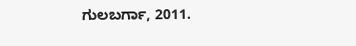ಗುಲಬರ್ಗಾ, 2011.